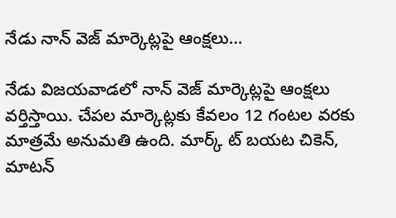నేడు నాన్ వెజ్ మార్కెట్లపై ఆంక్షలు…

నేడు విజయవాడలో నాన్ వెజ్ మార్కెట్లపై ఆంక్షలు వర్తిస్తాయి. చేపల మార్కెట్లకు కేవలం 12 గంటల వ‌ర‌కు మాత్రమే అనుమతి ఉంది. మార్క్ ట్ బ‌య‌ట చికెన్‌, మాట‌న్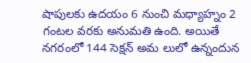షాపుల‌కు ఉదయం 6 నుంచి మ‌ధ్యాహ్నం 2 గంటల వ‌ర‌కు అనుమతి ఉంది. అయితే నగరంలో 144 సెక్షన్ అమ లులో ఉన్నందున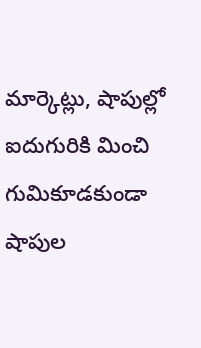మార్కెట్లు, షాపుల్లో ఐదుగురికి మించి గుమికూడకుండా షాపుల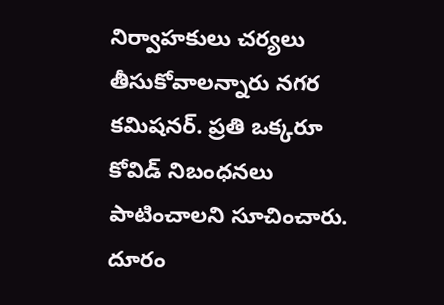నిర్వాహకులు చర్యలు తీసుకోవాలన్నారు నగర కమిషనర్. ప్రతి ఒక్కరూ కోవిడ్ నిబంధ‌న‌లు పాటించాలని సూచించారు. దూరం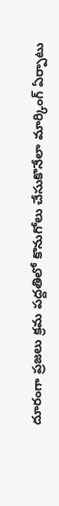దూరంగా ప్రజలు క్రమ పద్దతిలో కొనుగోలు చేసుకొనేలా మార్కింగ్ ఏర్పాటు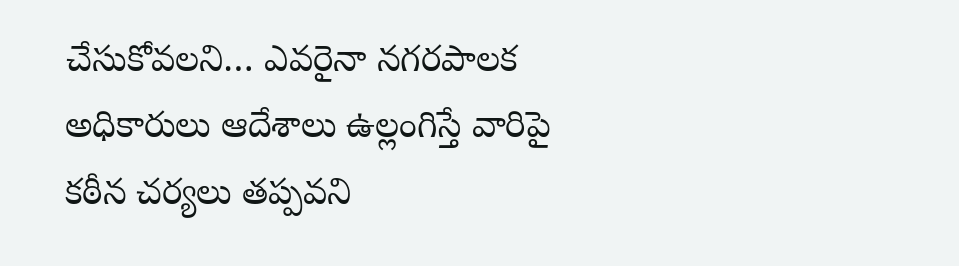చేసుకోవలని… ఎవరైనా నగరపాలక అధికారులు ఆదేశాలు ఉల్లంగిస్తే వారిపై క‌ఠీన చర్యలు తప్పవని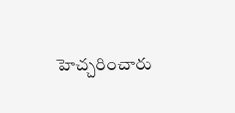హెచ్చరించారు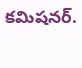కమిషనర్.